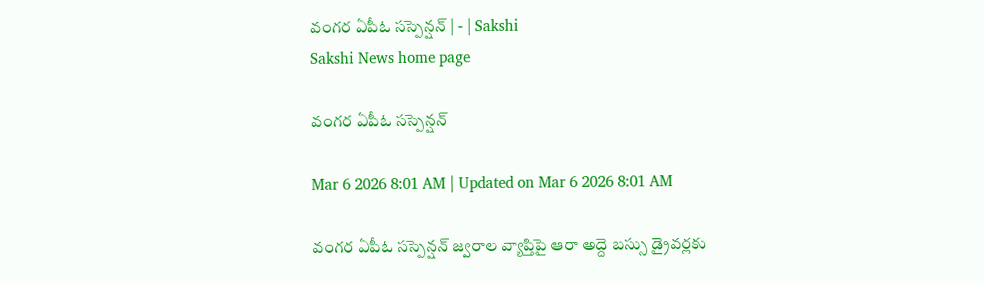వంగర ఏపీఓ సస్పెన్షన్‌ | - | Sakshi
Sakshi News home page

వంగర ఏపీఓ సస్పెన్షన్‌

Mar 6 2026 8:01 AM | Updated on Mar 6 2026 8:01 AM

వంగర ఏపీఓ సస్పెన్షన్‌ జ్వరాల వ్యాప్తిపై ఆరా అద్దె బస్సు డ్రైవర్లకు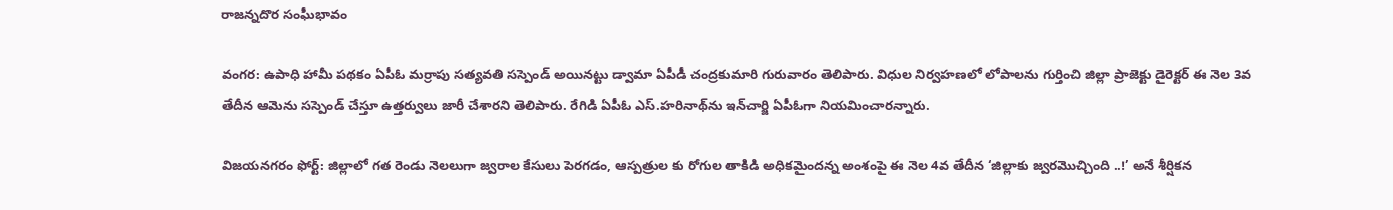రాజన్నదొర సంఘీభావం

వంగర: ఉపాధి హామీ పథకం ఏపీఓ మర్రాపు సత్యవతి సస్పెండ్‌ అయినట్టు డ్వామా ఏపీడీ చంద్రకుమారి గురువారం తెలిపారు. విధుల నిర్వహణలో లోపాలను గుర్తించి జిల్లా ప్రాజెక్టు డైరెక్టర్‌ ఈ నెల 3వ తేదీన ఆమెను సస్పెండ్‌ చేస్తూ ఉత్తర్వులు జారీ చేశారని తెలిపారు. రేగిడి ఏపీఓ ఎస్‌.హరినాథ్‌ను ఇన్‌చార్జి ఏపీఓగా నియమించారన్నారు.

విజయనగరం ఫోర్ట్‌: జిల్లాలో గత రెండు నెలలుగా జ్వరాల కేసులు పెరగడం, ఆస్పత్రుల కు రోగుల తాకిడి అధికమైందన్న అంశంపై ఈ నెల 4వ తేదీన ‘జిల్లాకు జ్వరమొచ్చింది ..!’ అనే శీర్షికన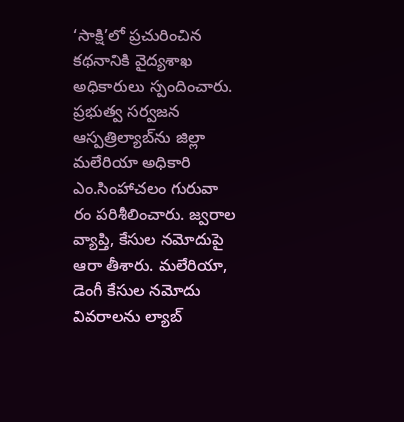‘సాక్షి’లో ప్రచురించిన కథనానికి వైద్యశాఖ అధికారులు స్పందించారు. ప్రభుత్వ సర్వజన ఆస్పత్రిల్యాబ్‌ను జిల్లా మలేరియా అధికారి ఎం.సింహాచలం గురువా రం పరిశీలించారు. జ్వరాల వ్యాప్తి, కేసుల నమోదుపై ఆరా తీశారు. మలేరియా, డెంగీ కేసుల నమోదు వివరాలను ల్యాబ్‌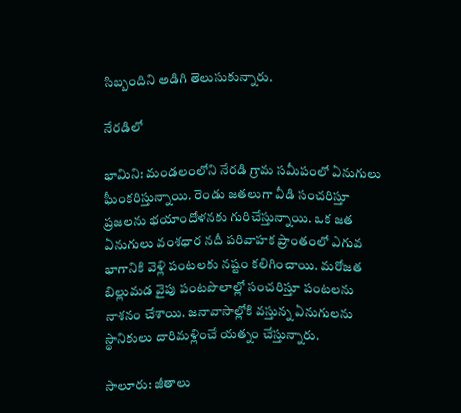సిబ్బందిని అడిగి తెలుసుకున్నారు.

నేరడిలో

భామిని: మండలంలోని నేరడి గ్రామ సమీపంలో ఏనుగులు ఘీంకరిస్తున్నాయి. రెండు జతలుగా వీడి సంచరిస్తూ ప్రజలను భయాందోళనకు గురిచేస్తున్నాయి. ఒక జత ఏనుగులు వంశధార నదీ పరివాహక ప్రాంతంలో ఎగువ భాగానికి వెళ్లి పంటలకు నష్టం కలిగించాయి. మరోజత బిల్లుమడ వైపు పంటపొలాల్లో సంచరిస్తూ పంటలను నాశనం చేశాయి. జనావాసాల్లోకి వస్తున్న ఏనుగులను స్థానికులు దారిమళ్లించే యత్నం చేస్తున్నారు.

సాలూరు: జీతాలు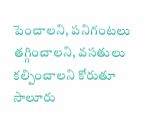పెంచాలని, పనిగంటలు తగ్గించాలని, వసతులు కల్పించాలని కోరుతూ సాలూరు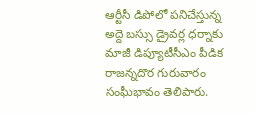ఆర్టీసీ డిపోలో పనిచేస్తున్న అద్దె బస్సు డ్రైవర్ల ధర్నాకు మాజీ డిప్యూటీసీఎం పీడిక రాజన్నదొర గురువారం సంఘీభావం తెలిపారు.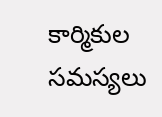కార్మికుల సమస్యలు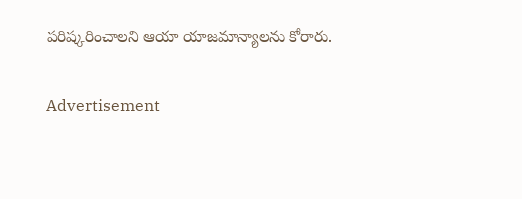పరిష్కరించాలని ఆయా యాజమాన్యాలను కోరారు.

Advertisement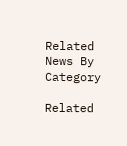Related News By Category

Related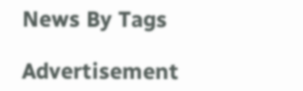News By Tags

Advertisement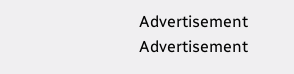Advertisement
Advertisement